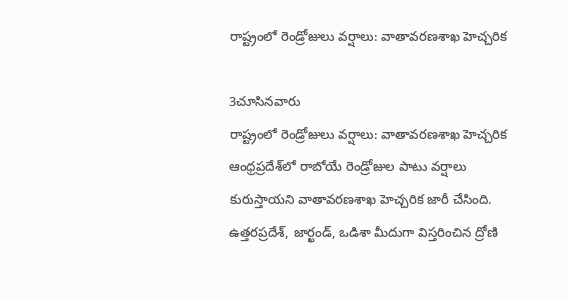రాష్ట్రంలో రెండ్రోజులు వర్షాలు: వాతావరణశాఖ హెచ్చరిక

3చూసినవారు
రాష్ట్రంలో రెండ్రోజులు వర్షాలు: వాతావరణశాఖ హెచ్చరిక
ఆంధ్రప్రదేశ్‌లో రాబోయే రెండ్రోజుల పాటు వర్షాలు కురుస్తాయని వాతావరణశాఖ హెచ్చరిక జారీ చేసింది. ఉత్తరప్రదేశ్, జార్ఖండ్, ఒడిశా మీదుగా విస్తరించిన ద్రోణి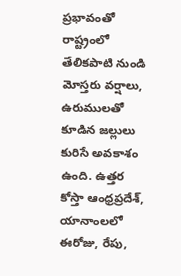ప్రభావంతో రాష్ట్రంలో తేలికపాటి నుండి మోస్తరు వర్షాలు, ఉరుములతో కూడిన జల్లులు కురిసే అవకాశం ఉంది. ఉత్తర కోస్తా ఆంధ్రప్రదేశ్, యానాంలలో ఈరోజు, రేపు,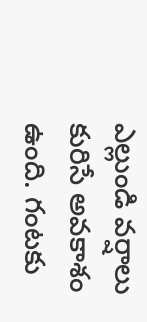ఎల్లుండి వర్షాలు కురిసే అవకాశం ఉంది. గంటకు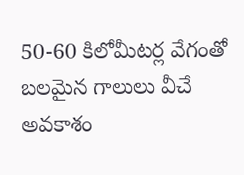50-60 కిలోమీటర్ల వేగంతో బలమైన గాలులు వీచే అవకాశం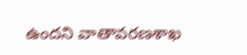ఉందని వాతావరణశాఖ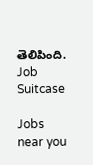తెలిపింది.
Job Suitcase

Jobs near you